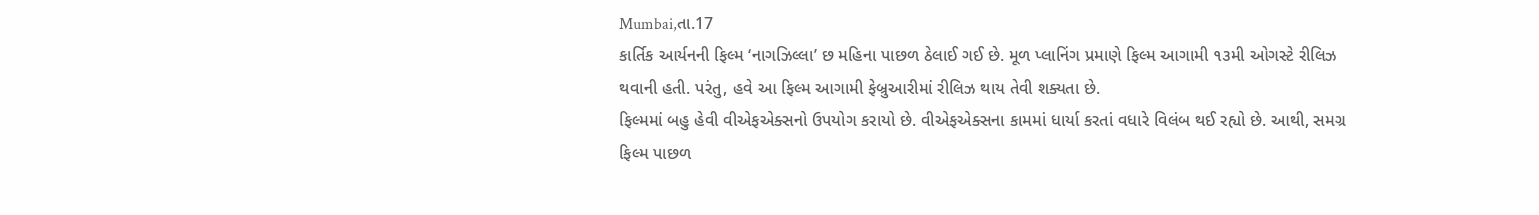Mumbai,તા.17
કાર્તિક આર્યનની ફિલ્મ ‘નાગઝિલ્લા’ છ મહિના પાછળ ઠેલાઈ ગઈ છે. મૂળ પ્લાનિંગ પ્રમાણે ફિલ્મ આગામી ૧૩મી ઓગસ્ટે રીલિઝ થવાની હતી. પરંતુ, હવે આ ફિલ્મ આગામી ફેબ્રુઆરીમાં રીલિઝ થાય તેવી શક્યતા છે.
ફિલ્મમાં બહુ હેવી વીએફએક્સનો ઉપયોગ કરાયો છે. વીએફએક્સના કામમાં ધાર્યા કરતાં વધારે વિલંબ થઈ રહ્યો છે. આથી, સમગ્ર ફિલ્મ પાછળ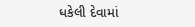ધકેલી દેવામાં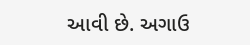આવી છે. અગાઉ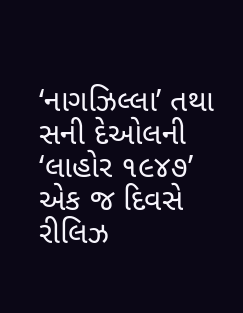‘નાગઝિલ્લા’ તથા સની દેઓલની ‘લાહોર ૧૯૪૭’ એક જ દિવસે રીલિઝ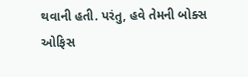થવાની હતી. પરંતુ, હવે તેમની બોક્સ ઓફિસ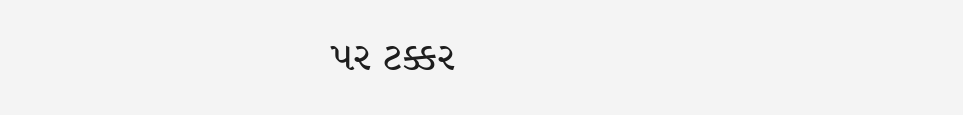પર ટક્કર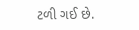ટળી ગઈ છે.